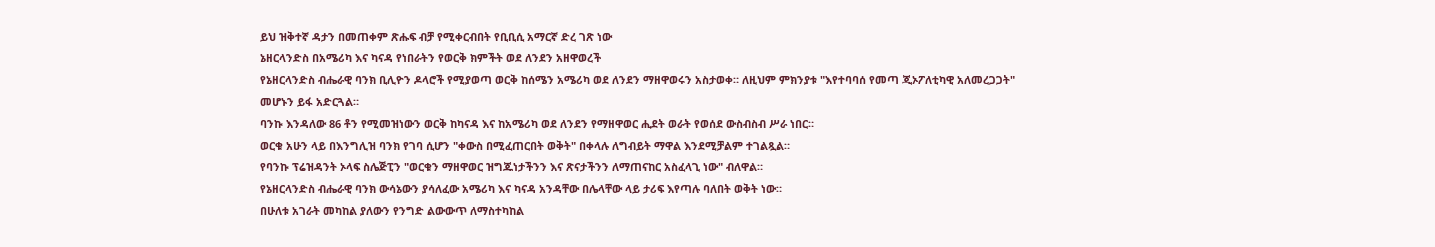ይህ ዝቅተኛ ዳታን በመጠቀም ጽሑፍ ብቻ የሚቀርብበት የቢቢሲ አማርኛ ድረ ገጽ ነው
ኔዘርላንድስ በአሜሪካ እና ካናዳ የነበራትን የወርቅ ክምችት ወደ ለንደን አዘዋወረች
የኔዘርላንድስ ብሔራዊ ባንክ ቢሊዮን ዶላሮች የሚያወጣ ወርቅ ከሰሜን አሜሪካ ወደ ለንደን ማዘዋወሩን አስታወቀ። ለዚህም ምክንያቱ "እየተባባሰ የመጣ ጂኦፖለቲካዊ አለመረጋጋት" መሆኑን ይፋ አድርጓል።
ባንኩ እንዳለው 86 ቶን የሚመዝነውን ወርቅ ከካናዳ እና ከአሜሪካ ወደ ለንደን የማዘዋወር ሒደት ወራት የወሰደ ውስብስብ ሥራ ነበር።
ወርቁ አሁን ላይ በእንግሊዝ ባንክ የገባ ሲሆን "ቀውስ በሚፈጠርበት ወቅት" በቀላሉ ለግብይት ማዋል እንደሚቻልም ተገልጿል።
የባንኩ ፕሬዝዳንት ኦላፍ ስሌጅፒን "ወርቁን ማዘዋወር ዝግጁነታችንን እና ጽናታችንን ለማጠናከር አስፈላጊ ነው" ብለዋል።
የኔዘርላንድስ ብሔራዊ ባንክ ውሳኔውን ያሳለፈው አሜሪካ እና ካናዳ አንዳቸው በሌላቸው ላይ ታሪፍ እየጣሉ ባለበት ወቅት ነው።
በሁለቱ አገራት መካከል ያለውን የንግድ ልውውጥ ለማስተካከል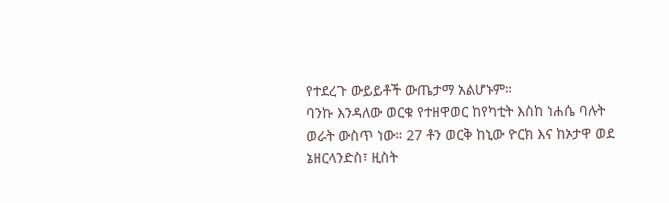የተደረጉ ውይይቶች ውጤታማ አልሆኑም።
ባንኩ እንዳለው ወርቁ የተዘዋወር ከየካቲት እስከ ነሐሴ ባሉት ወራት ውስጥ ነው። 27 ቶን ወርቅ ከኒው ዮርክ እና ከኦታዋ ወደ ኔዘርላንድስ፣ ዚስት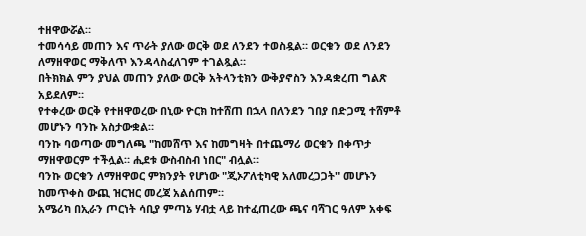ተዘዋውሯል።
ተመሳሳይ መጠን እና ጥራት ያለው ወርቅ ወደ ለንደን ተወስዷል። ወርቁን ወደ ለንደን ለማዘዋወር ማቅለጥ እንዳላስፈለገም ተገልጿል።
በትክክል ምን ያህል መጠን ያለው ወርቅ አትላንቲክን ውቅያኖስን እንዳቋረጠ ግልጽ አይደለም።
የተቀረው ወርቅ የተዘዋወረው በኒው ዮርክ ከተሸጠ በኋላ በለንደን ገበያ በድጋሚ ተሸምቶ መሆኑን ባንኩ አስታውቋል።
ባንኩ ባወጣው መግለጫ "ከመሸጥ እና ከመግዛት በተጨማሪ ወርቁን በቀጥታ ማዘዋወርም ተችሏል። ሒደቱ ውስብስብ ነበር" ብሏል።
ባንኩ ወርቁን ለማዘዋወር ምክንያት የሆነው "ጂኦፖለቲካዊ አለመረጋጋት" መሆኑን ከመጥቀስ ውጪ ዝርዝር መረጃ አልሰጠም።
አሜሪካ በኢራን ጦርነት ሳቢያ ምጣኔ ሃብቷ ላይ ከተፈጠረው ጫና ባሻገር ዓለም አቀፍ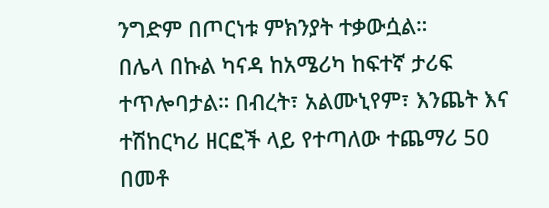ንግድም በጦርነቱ ምክንያት ተቃውሷል።
በሌላ በኩል ካናዳ ከአሜሪካ ከፍተኛ ታሪፍ ተጥሎባታል። በብረት፣ አልሙኒየም፣ እንጨት እና ተሽከርካሪ ዘርፎች ላይ የተጣለው ተጨማሪ 50 በመቶ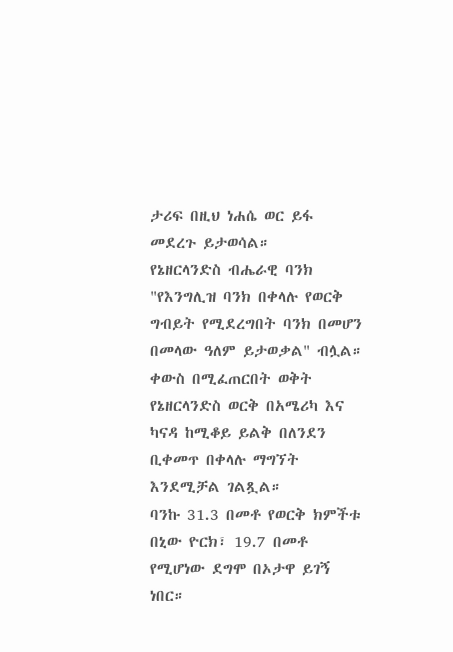ታሪፍ በዚህ ነሐሴ ወር ይፋ መደረጉ ይታወሳል።
የኔዘርላንድስ ብሔራዊ ባንክ "የእንግሊዝ ባንክ በቀላሉ የወርቅ ግብይት የሚደረግበት ባንክ በመሆን በመላው ዓለም ይታወቃል" ብሏል።
ቀውስ በሚፈጠርበት ወቅት የኔዘርላንድስ ወርቅ በአሜሪካ እና ካናዳ ከሚቆይ ይልቅ በለንደን ቢቀመጥ በቀላሉ ማግኘት እንደሚቻል ገልጿል።
ባንኩ 31.3 በመቶ የወርቅ ክምችቱ በኒው ዮርክ፣ 19.7 በመቶ የሚሆነው ደግሞ በኦታዋ ይገኝ ነበር።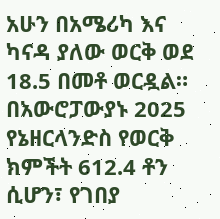አሁን በአሜሪካ እና ካናዳ ያለው ወርቅ ወደ 18.5 በመቶ ወርዷል።
በአውሮፓውያኑ 2025 የኔዘርላንድስ የወርቅ ክምችት 612.4 ቶን ሲሆን፣ የገበያ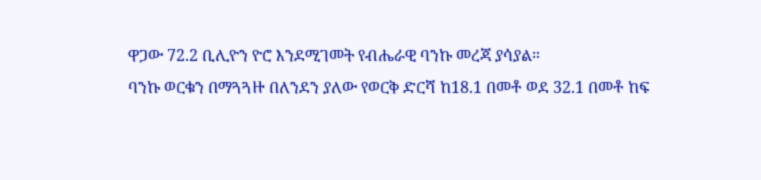ዋጋው 72.2 ቢሊዮን ዮሮ እንደሚገመት የብሔራዊ ባንኩ መረጃ ያሳያል።
ባንኩ ወርቁን በማጓጓዙ በለንደን ያለው የወርቅ ድርሻ ከ18.1 በመቶ ወደ 32.1 በመቶ ከፍ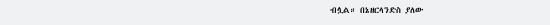ብሏል። በኔዘርላንድስ ያለው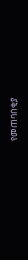የመጠባበቂያ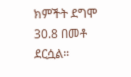ክምችት ደግሞ 30.8 በመቶ ደርሷል።